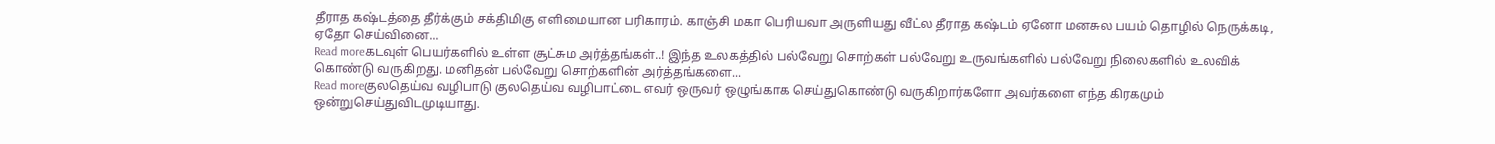தீராத கஷ்டத்தை தீர்க்கும் சக்திமிகு எளிமையான பரிகாரம். காஞ்சி மகா பெரியவா அருளியது வீட்ல தீராத கஷ்டம் ஏனோ மனசுல பயம் தொழில் நெருக்கடி, ஏதோ செய்வினை...
Read moreகடவுள் பெயர்களில் உள்ள சூட்சும அர்த்தங்கள்..! இந்த உலகத்தில் பல்வேறு சொற்கள் பல்வேறு உருவங்களில் பல்வேறு நிலைகளில் உலவிக் கொண்டு வருகிறது. மனிதன் பல்வேறு சொற்களின் அர்த்தங்களை...
Read moreகுலதெய்வ வழிபாடு குலதெய்வ வழிபாட்டை எவர் ஒருவர் ஒழுங்காக செய்துகொண்டு வருகிறார்களோ அவர்களை எந்த கிரகமும் ஒன்றுசெய்துவிடமுடியாது.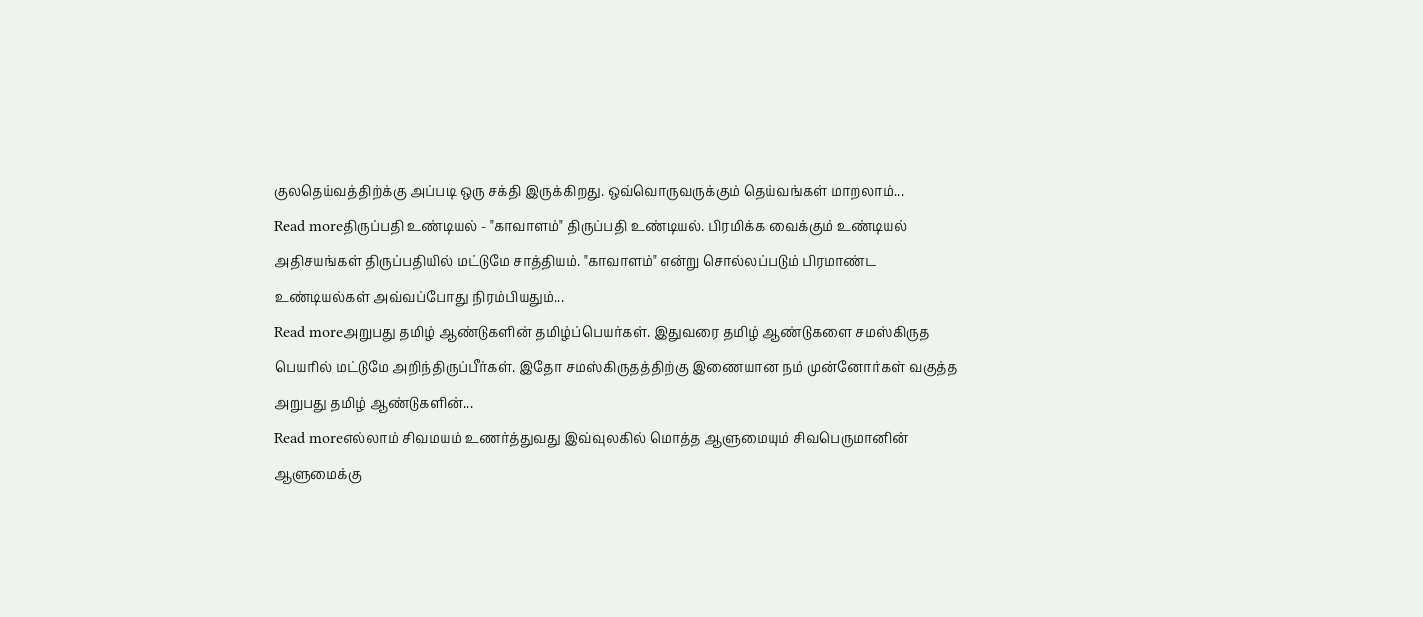குலதெய்வத்திற்க்கு அப்படி ஒரு சக்தி இருக்கிறது. ஒவ்வொருவருக்கும் தெய்வங்கள் மாறலாம்...
Read moreதிருப்பதி உண்டியல் - "காவாளம்" திருப்பதி உண்டியல். பிரமிக்க வைக்கும் உண்டியல் அதிசயங்கள் திருப்பதியில் மட்டுமே சாத்தியம். "காவாளம்" என்று சொல்லப்படும் பிரமாண்ட உண்டியல்கள் அவ்வப்போது நிரம்பியதும்...
Read moreஅறுபது தமிழ் ஆண்டுகளின் தமிழ்ப்பெயர்கள். இதுவரை தமிழ் ஆண்டுகளை சமஸ்கிருத பெயரில் மட்டுமே அறிந்திருப்பீர்கள். இதோ சமஸ்கிருதத்திற்கு இணையான நம் முன்னோர்கள் வகுத்த அறுபது தமிழ் ஆண்டுகளின்...
Read moreஎல்லாம் சிவமயம் உணர்த்துவது இவ்வுலகில் மொத்த ஆளுமையும் சிவபெருமானின் ஆளுமைக்கு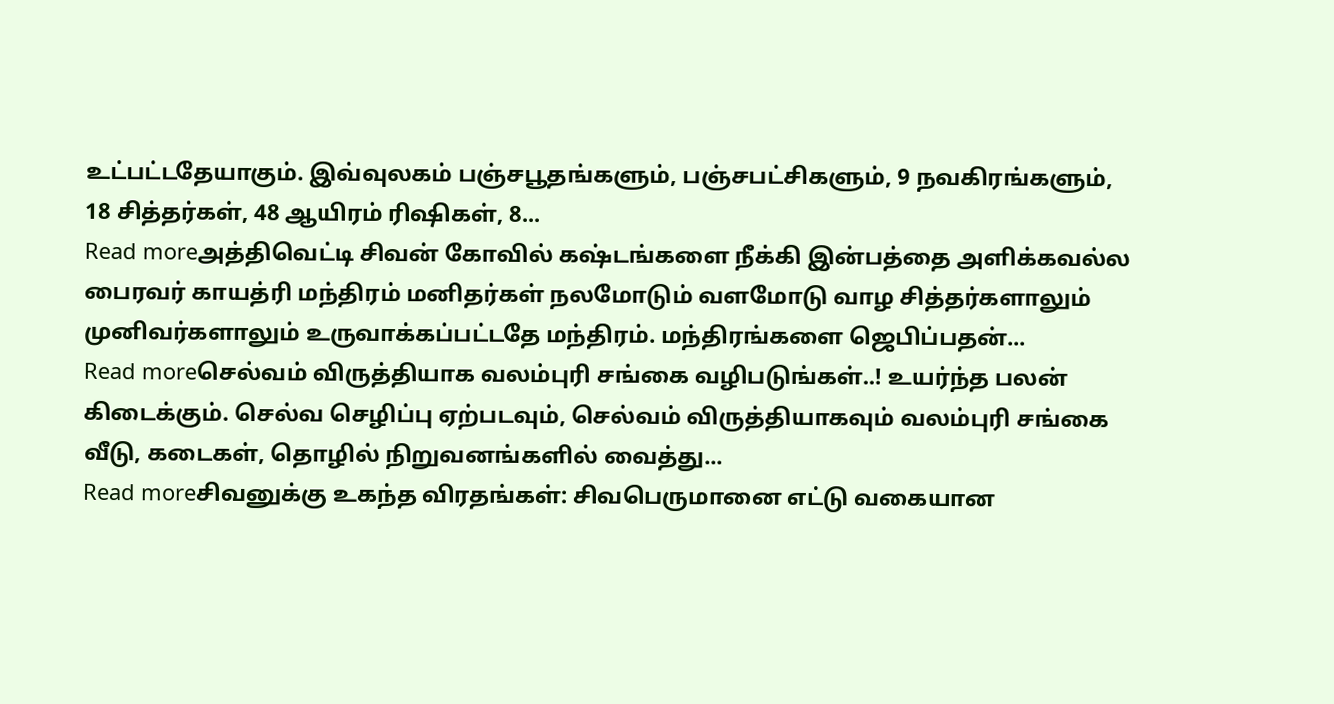உட்பட்டதேயாகும். இவ்வுலகம் பஞ்சபூதங்களும், பஞ்சபட்சிகளும், 9 நவகிரங்களும், 18 சித்தர்கள், 48 ஆயிரம் ரிஷிகள், 8...
Read moreஅத்திவெட்டி சிவன் கோவில் கஷ்டங்களை நீக்கி இன்பத்தை அளிக்கவல்ல பைரவர் காயத்ரி மந்திரம் மனிதர்கள் நலமோடும் வளமோடு வாழ சித்தர்களாலும் முனிவர்களாலும் உருவாக்கப்பட்டதே மந்திரம். மந்திரங்களை ஜெபிப்பதன்...
Read moreசெல்வம் விருத்தியாக வலம்புரி சங்கை வழிபடுங்கள்..! உயர்ந்த பலன் கிடைக்கும். செல்வ செழிப்பு ஏற்படவும், செல்வம் விருத்தியாகவும் வலம்புரி சங்கை வீடு, கடைகள், தொழில் நிறுவனங்களில் வைத்து...
Read moreசிவனுக்கு உகந்த விரதங்கள்: சிவபெருமானை எட்டு வகையான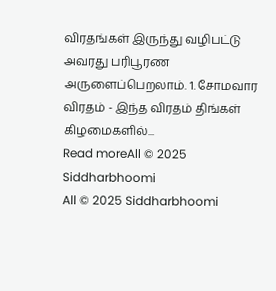விரதங்கள் இருந்து வழிபட்டு அவரது பரிபூரண அருளைப்பெறலாம். 1. சோமவார விரதம் - இந்த விரதம் திங்கள் கிழமைகளில்...
Read moreAll © 2025 Siddharbhoomi
All © 2025 Siddharbhoomi